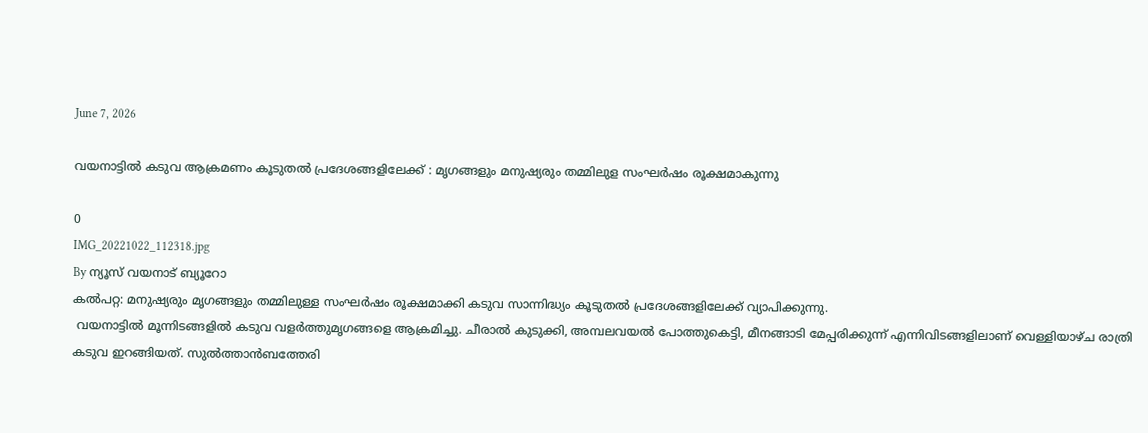June 7, 2026

വയനാട്ടില്‍ കടുവ ആക്രമണം കൂടുതൽ പ്രദേശങ്ങളിലേക്ക് : മൃഗങ്ങളും മനുഷ്യരും തമ്മിലുള സംഘർഷം രൂക്ഷമാകുന്നു

0
IMG_20221022_112318.jpg
By ന്യൂസ് വയനാട് ബ്യൂറോ
കല്‍പറ്റ: മനുഷ്യരും മൃഗങ്ങളും തമ്മിലുള്ള സംഘർഷം രൂക്ഷമാക്കി കടുവ സാന്നിദ്ധ്യം കൂടുതൽ പ്രദേശങ്ങളിലേക്ക് വ്യാപിക്കുന്നു.
 വയനാട്ടില്‍ മൂന്നിടങ്ങളില്‍ കടുവ വളര്‍ത്തുമൃഗങ്ങളെ ആക്രമിച്ചു. ചീരാല്‍ കുടുക്കി, അമ്പലവയല്‍ പോത്തുകെട്ടി, മീനങ്ങാടി മേപ്പരിക്കുന്ന് എന്നിവിടങ്ങളിലാണ് വെള്ളിയാഴ്ച രാത്രി കടുവ ഇറങ്ങിയത്. സുല്‍ത്താന്‍ബത്തേരി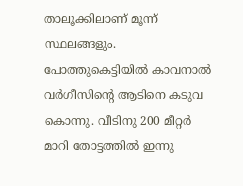താലൂക്കിലാണ് മൂന്ന് സ്ഥലങ്ങളും.
പോത്തുകെട്ടിയില്‍ കാവനാല്‍ വര്‍ഗീസിന്റെ ആടിനെ കടുവ കൊന്നു. വീടിനു 200 മീറ്റര്‍ മാറി തോട്ടത്തില്‍ ഇന്നു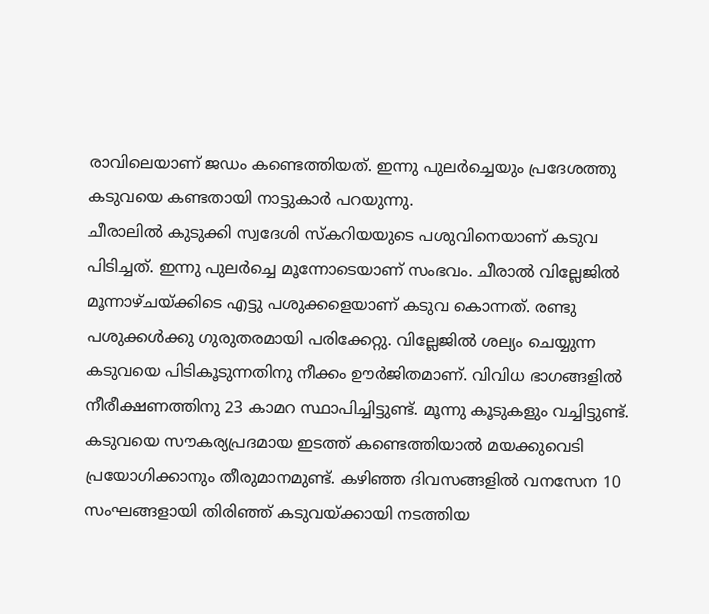രാവിലെയാണ് ജഡം കണ്ടെത്തിയത്. ഇന്നു പുലര്‍ച്ചെയും പ്രദേശത്തു കടുവയെ കണ്ടതായി നാട്ടുകാര്‍ പറയുന്നു.
ചീരാലില്‍ കുടുക്കി സ്വദേശി സ്‌കറിയയുടെ പശുവിനെയാണ് കടുവ പിടിച്ചത്. ഇന്നു പുലര്‍ച്ചെ മൂന്നോടെയാണ് സംഭവം. ചീരാല്‍ വില്ലേജില്‍ മൂന്നാഴ്ചയ്ക്കിടെ എട്ടു പശുക്കളെയാണ് കടുവ കൊന്നത്. രണ്ടു പശുക്കള്‍ക്കു ഗുരുതരമായി പരിക്കേറ്റു. വില്ലേജില്‍ ശല്യം ചെയ്യുന്ന കടുവയെ പിടികൂടുന്നതിനു നീക്കം ഊര്‍ജിതമാണ്. വിവിധ ഭാഗങ്ങളില്‍ നീരീക്ഷണത്തിനു 23 കാമറ സ്ഥാപിച്ചിട്ടുണ്ട്. മൂന്നു കൂടുകളും വച്ചിട്ടുണ്ട്. കടുവയെ സൗകര്യപ്രദമായ ഇടത്ത് കണ്ടെത്തിയാല്‍ മയക്കുവെടി പ്രയോഗിക്കാനും തീരുമാനമുണ്ട്. കഴിഞ്ഞ ദിവസങ്ങളില്‍ വനസേന 10 സംഘങ്ങളായി തിരിഞ്ഞ് കടുവയ്ക്കായി നടത്തിയ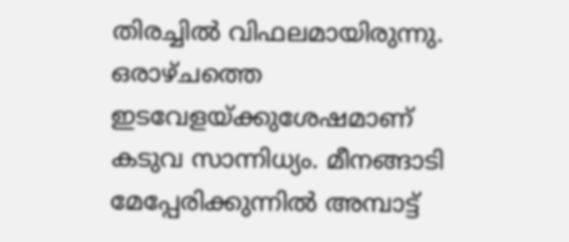തിരച്ചില്‍ വിഫലമായിരുന്നു. ഒരാഴ്ചത്തെ ഇടവേളയ്ക്കുശേഷമാണ് കടുവ സാന്നിധ്യം. മീനങ്ങാടി മേപ്പേരിക്കുന്നില്‍ അമ്പാട്ട്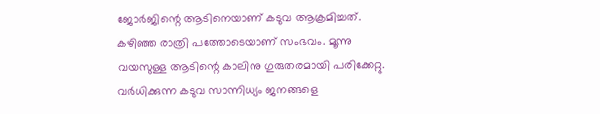ജോര്‍ജിന്റെ ആടിനെയാണ് കടുവ ആക്രമിച്ചത്. കഴിഞ്ഞ രാത്രി പത്തോടെയാണ് സംഭവം. മൂന്നു വയസുള്ള ആടിന്റെ കാലിനു ഗുരുതരമായി പരിക്കേറ്റു. വര്‍ധിക്കുന്ന കടുവ സാന്നിധ്യം ജനങ്ങളെ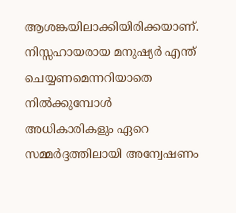ആശങ്കയിലാക്കിയിരിക്കയാണ്.
നിസ്സഹായരായ മനുഷ്യർ എന്ത് ചെയ്യണമെന്നറിയാതെ നിൽക്കുമ്പോൾ അധികാരികളും ഏറെ സമ്മർദ്ദത്തിലായി അന്വേഷണം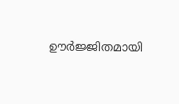ഊർജ്ജിതമായി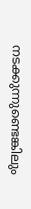നടക്കുന്നുണ്ടെങ്കിലും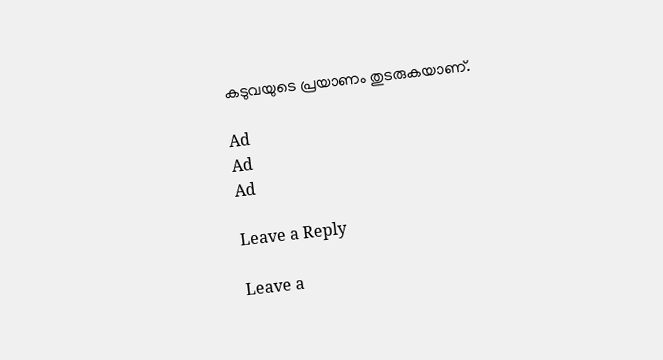കടുവയുടെ പ്രയാണം തുടരുകയാണ്.

Ad
Ad
Ad

Leave a Reply

Leave a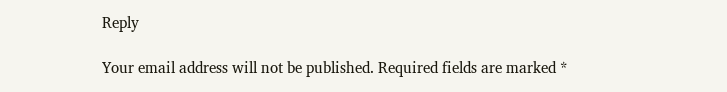Reply

Your email address will not be published. Required fields are marked *